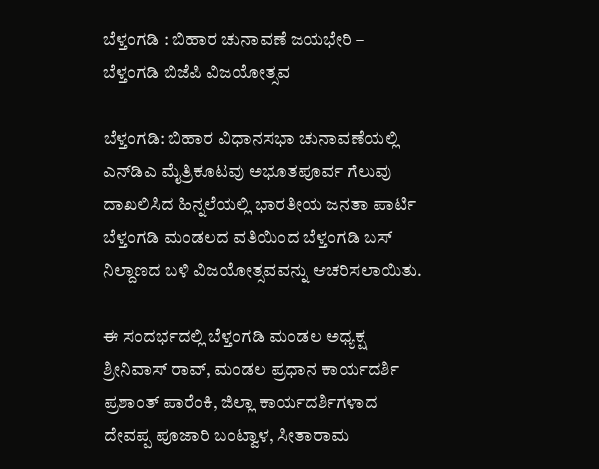ಬೆಳ್ತಂಗಡಿ : ಬಿಹಾರ ಚುನಾವಣೆ ಜಯಭೇರಿ – ಬೆಳ್ತಂಗಡಿ ಬಿಜೆಪಿ ವಿಜಯೋತ್ಸವ

ಬೆಳ್ತಂಗಡಿ: ಬಿಹಾರ ವಿಧಾನಸಭಾ ಚುನಾವಣೆಯಲ್ಲಿ ಎನ್‌ಡಿಎ ಮೈತ್ರಿಕೂಟವು ಅಭೂತಪೂರ್ವ ಗೆಲುವು ದಾಖಲಿಸಿದ ಹಿನ್ನಲೆಯಲ್ಲಿ ಭಾರತೀಯ ಜನತಾ ಪಾರ್ಟಿ ಬೆಳ್ತಂಗಡಿ ಮಂಡಲದ ವತಿಯಿಂದ ಬೆಳ್ತಂಗಡಿ ಬಸ್ ನಿಲ್ದಾಣದ ಬಳಿ ವಿಜಯೋತ್ಸವವನ್ನು ಆಚರಿಸಲಾಯಿತು.

ಈ ಸಂದರ್ಭದಲ್ಲಿ ಬೆಳ್ತಂಗಡಿ ಮಂಡಲ ಅಧ್ಯಕ್ಷ ಶ್ರೀನಿವಾಸ್‌ ರಾವ್‌, ಮಂಡಲ ಪ್ರಧಾನ ಕಾರ್ಯದರ್ಶಿ ಪ್ರಶಾಂತ್ ಪಾರೆಂಕಿ, ಜಿಲ್ಲಾ ಕಾರ್ಯದರ್ಶಿಗಳಾದ ದೇವಪ್ಪ ಪೂಜಾರಿ ಬಂಟ್ವಾಳ, ಸೀತಾರಾಮ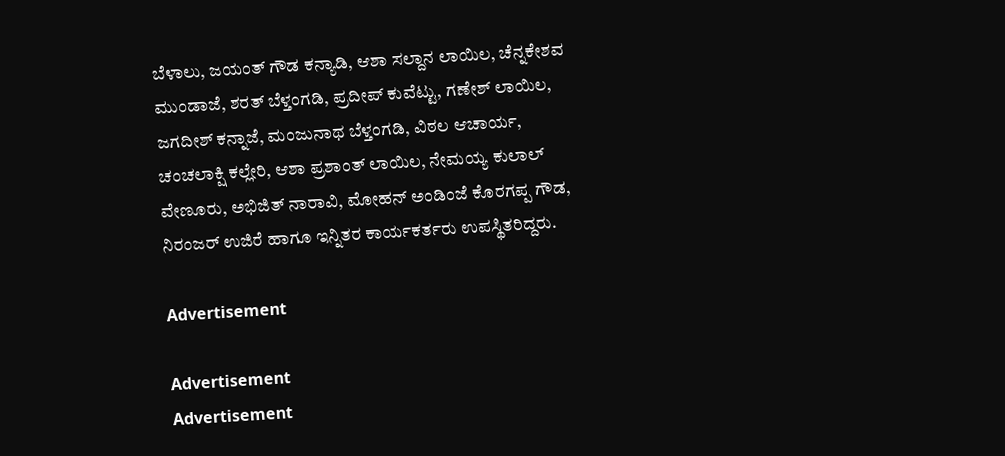ಬೆಳಾಲು, ಜಯಂತ್ ಗೌಡ ಕನ್ಯಾಡಿ, ಆಶಾ ಸಲ್ದಾನ ಲಾಯಿಲ, ಚೆನ್ನಕೇಶವ ಮುಂಡಾಜೆ, ಶರತ್ ಬೆಳ್ತಂಗಡಿ, ಪ್ರದೀಪ್ ಕುವೆಟ್ಟು, ಗಣೇಶ್ ಲಾಯಿಲ, ಜಗದೀಶ್ ಕನ್ನಾಜೆ, ಮಂಜುನಾಥ ಬೆಳ್ತಂಗಡಿ, ವಿಠಲ ಆಚಾರ್ಯ, ಚಂಚಲಾಕ್ಷಿ ಕಲ್ಲೇರಿ, ಆಶಾ ಪ್ರಶಾಂತ್ ಲಾಯಿಲ, ನೇಮಯ್ಯ ಕುಲಾಲ್ ವೇಣೂರು, ಅಭಿಜಿತ್ ನಾರಾವಿ, ಮೋಹನ್ ಅಂಡಿಂಜೆ ಕೊರಗಪ್ಪ ಗೌಡ, ನಿರಂಜರ್ ಉಜಿರೆ ಹಾಗೂ ಇನ್ನಿತರ ಕಾರ್ಯಕರ್ತರು ಉಪಸ್ಥಿತರಿದ್ದರು.

Advertisement

Advertisement
Advertisement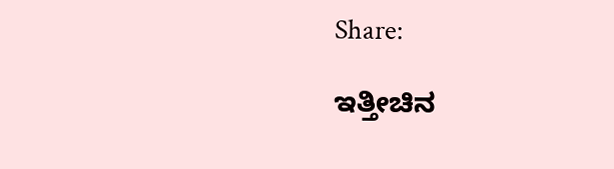Share:

ಇತ್ತೀಚಿನ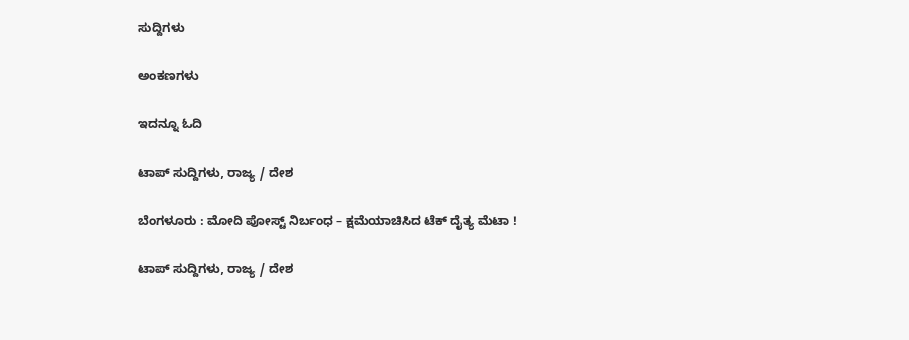ಸುದ್ದಿಗಳು

ಅಂಕಣಗಳು

ಇದನ್ನೂ ಓದಿ

ಟಾಪ್ ಸುದ್ದಿಗಳು, ರಾಜ್ಯ / ದೇಶ

ಬೆಂಗಳೂರು : ಮೋದಿ ಪೋಸ್ಟ್ ನಿರ್ಬಂಧ – ಕ್ಷಮೆಯಾಚಿಸಿದ ಟೆಕ್‌ ದೈತ್ಯ ಮೆಟಾ !

ಟಾಪ್ ಸುದ್ದಿಗಳು, ರಾಜ್ಯ / ದೇಶ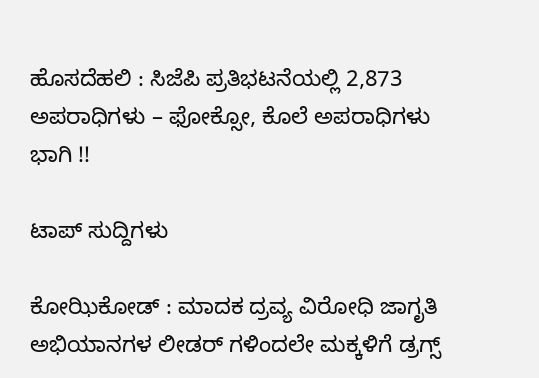ಹೊಸದೆಹಲಿ : ಸಿಜೆಪಿ ಪ್ರತಿಭಟನೆಯಲ್ಲಿ 2,873 ಅಪರಾಧಿಗಳು – ಫೋಕ್ಸೋ, ಕೊಲೆ ಅಪರಾಧಿಗಳು ಭಾಗಿ !!

ಟಾಪ್ ಸುದ್ದಿಗಳು

ಕೋಝಿಕೋಡ್ : ಮಾದಕ ದ್ರವ್ಯ ವಿರೋಧಿ ಜಾಗೃತಿ ಅಭಿಯಾನಗಳ ಲೀಡರ್ ಗಳಿಂದಲೇ ಮಕ್ಕಳಿಗೆ ಡ್ರಗ್ಸ್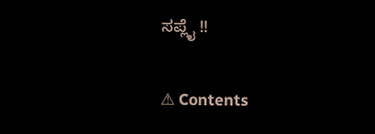ಸಪ್ಲೈ !!

⚠ Contents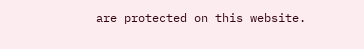are protected on this website.